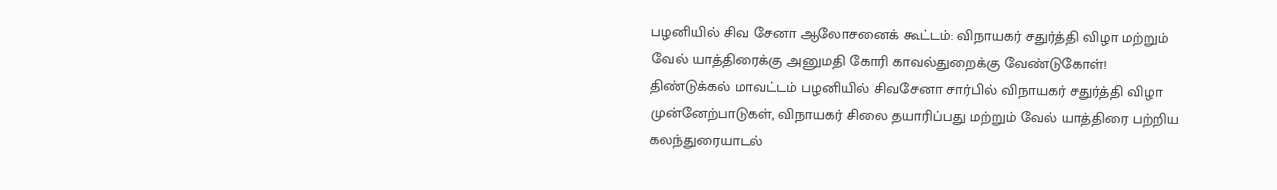பழனியில் சிவ சேனா ஆலோசனைக் கூட்டம்: விநாயகர் சதுர்த்தி விழா மற்றும் வேல் யாத்திரைக்கு அனுமதி கோரி காவல்துறைக்கு வேண்டுகோள்!
திண்டுக்கல் மாவட்டம் பழனியில் சிவசேனா சார்பில் விநாயகர் சதுர்த்தி விழா முன்னேற்பாடுகள், விநாயகர் சிலை தயாரிப்பது மற்றும் வேல் யாத்திரை பற்றிய கலந்துரையாடல்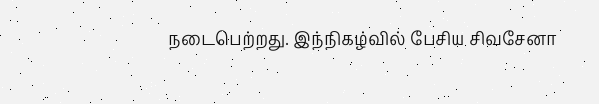நடைபெற்றது. இந்நிகழ்வில் பேசிய சிவசேனா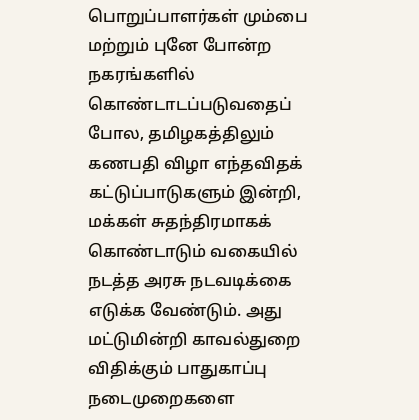பொறுப்பாளர்கள் மும்பை மற்றும் புனே போன்ற நகரங்களில் கொண்டாடப்படுவதைப் போல, தமிழகத்திலும் கணபதி விழா எந்தவிதக் கட்டுப்பாடுகளும் இன்றி, மக்கள் சுதந்திரமாகக் கொண்டாடும் வகையில் நடத்த அரசு நடவடிக்கை எடுக்க வேண்டும். அது மட்டுமின்றி காவல்துறை விதிக்கும் பாதுகாப்பு நடைமுறைகளை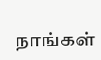நாங்கள்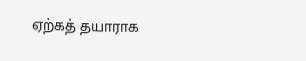ஏற்கத் தயாராக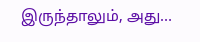இருந்தாலும், அது…